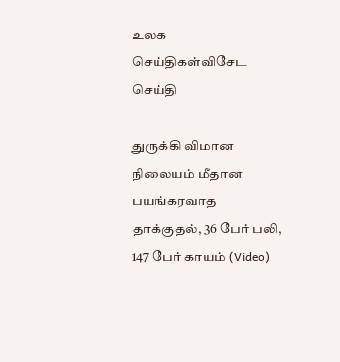உலக செய்திகள்விசேட செய்தி

துருக்கி விமான நிலையம் மீதான பயங்கரவாத தாக்குதல், 36 பேர் பலி, 147 பேர் காயம் (Video)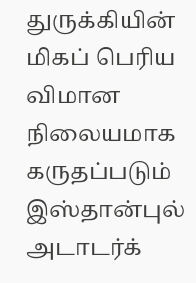துருக்கியின் மிகப் பெரிய விமான நிலையமாக கருதப்படும் இஸ்தான்புல் அடாடர்க்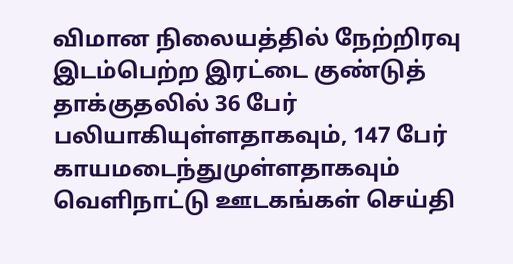விமான நிலையத்தில் நேற்றிரவு இடம்பெற்ற இரட்டை குண்டுத் தாக்குதலில் 36 பேர் பலியாகியுள்ளதாகவும், 147 பேர் காயமடைந்துமுள்ளதாகவும் வெளிநாட்டு ஊடகங்கள் செய்தி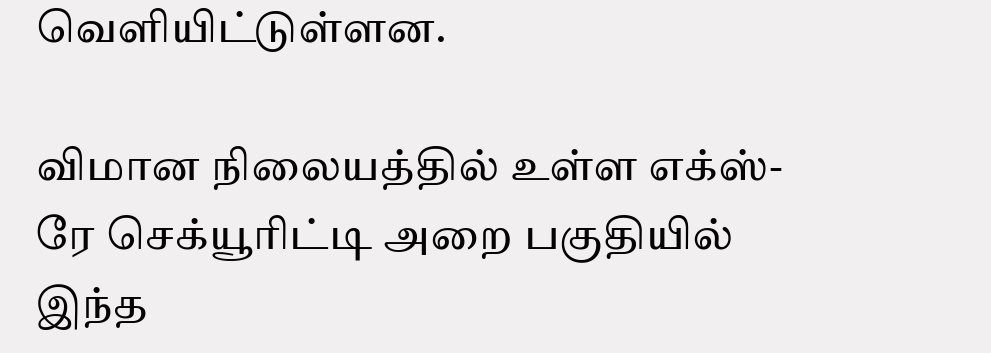வெளியிட்டுள்ளன.

விமான நிலையத்தில் உள்ள எக்ஸ்-ரே செக்யூரிட்டி அறை பகுதியில் இந்த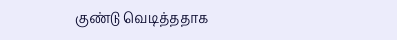குண்டு வெடித்ததாக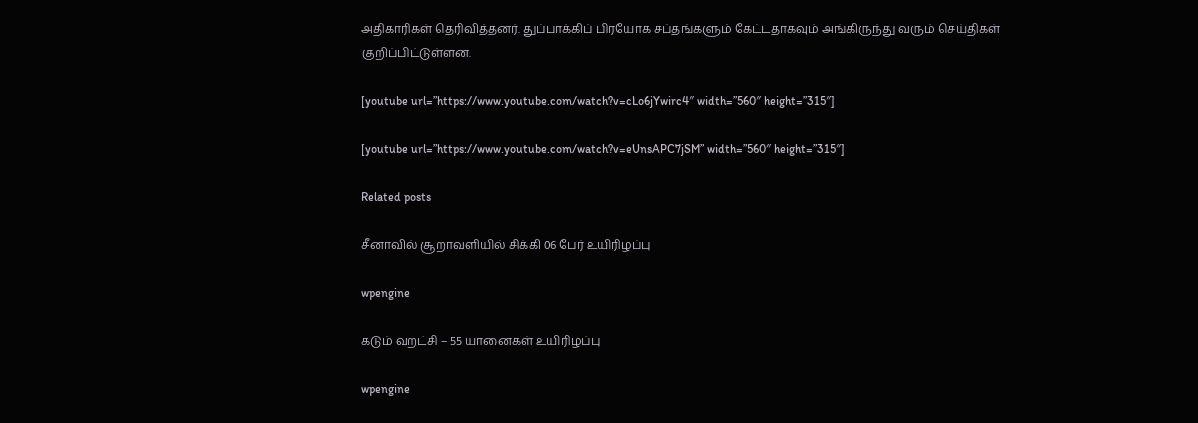அதிகாரிகள் தெரிவித்தனர். துப்பாக்கிப் பிரயோக சப்தங்களும் கேட்டதாகவும் அங்கிருந்து வரும் செய்திகள் குறிப்பிட்டுள்ளன.

[youtube url=”https://www.youtube.com/watch?v=cLo6jYwirc4″ width=”560″ height=”315″]

[youtube url=”https://www.youtube.com/watch?v=eUnsAPC7jSM” width=”560″ height=”315″]

Related posts

சீனாவில் சூறாவளியில் சிக்கி 06 பேர் உயிரிழப்பு

wpengine

கடும் வறட்சி – 55 யானைகள் உயிரிழப்பு

wpengine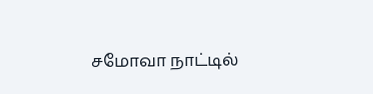சமோவா நாட்டில்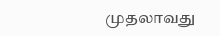முதலாவது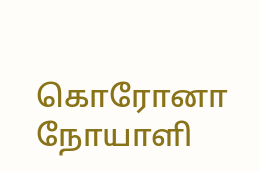கொரோனா நோயாளி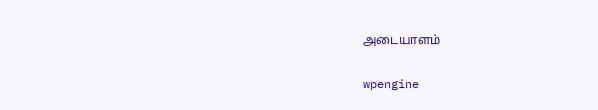அடையாளம்

wpengine